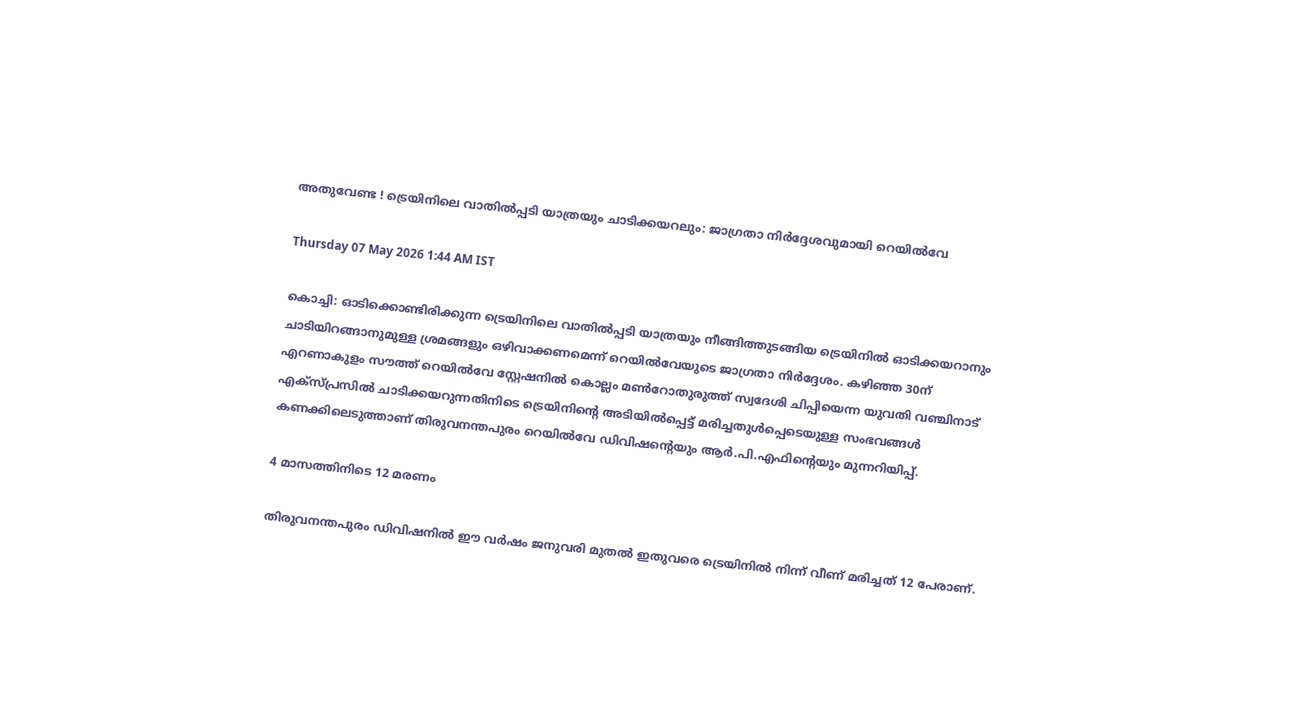അതുവേണ്ട ! ട്രെയിനിലെ വാതിൽപ്പടി യാത്രയും ചാടിക്കയറലും: ജാഗ്രതാ നിർദ്ദേശവുമായി റെയിൽവേ

Thursday 07 May 2026 1:44 AM IST

കൊച്ചി: ഓടിക്കൊണ്ടിരിക്കുന്ന ട്രെയിനിലെ വാതിൽപ്പടി യാത്രയും നീങ്ങിത്തുടങ്ങിയ ട്രെയിനിൽ ഓടിക്കയറാനും ചാടിയിറങ്ങാനുമുള്ള ശ്രമങ്ങളും ഒഴിവാക്കണമെന്ന് റെയിൽവേയുടെ ജാഗ്രതാ നിർദ്ദേശം. കഴിഞ്ഞ 30ന് എറണാകുളം സൗത്ത് റെയിൽവേ സ്റ്റേഷനിൽ കൊല്ലം മൺറോതുരുത്ത് സ്വദേശി ചിപ്പിയെന്ന യുവതി വഞ്ചിനാട് എക്സ്പ്രസിൽ ചാടിക്കയറുന്നതിനിടെ ട്രെയിനിന്റെ അടിയിൽപ്പെട്ട് മരിച്ചതുൾപ്പെടെയുള്ള സംഭവങ്ങൾ കണക്കിലെടുത്താണ് തിരുവനന്തപുരം റെയിൽവേ ഡിവിഷന്റെയും ആർ.പി.എഫിന്റെയും മുന്നറിയിപ്പ്.

4 മാസത്തിനിടെ 12 മരണം

തിരുവനന്തപുരം ഡിവിഷനിൽ ഈ വർഷം ജനുവരി മുതൽ ഇതുവരെ ട്രെയിനിൽ നിന്ന് വീണ് മരിച്ചത് 12 പേരാണ്.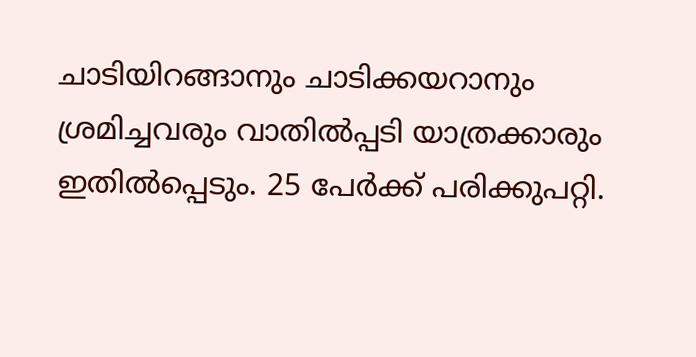ചാടിയിറങ്ങാനും ചാടിക്കയറാനും ശ്രമിച്ചവരും വാതിൽപ്പടി യാത്രക്കാരും ഇതിൽപ്പെടും. 25 പേർക്ക് പരിക്കുപറ്റി.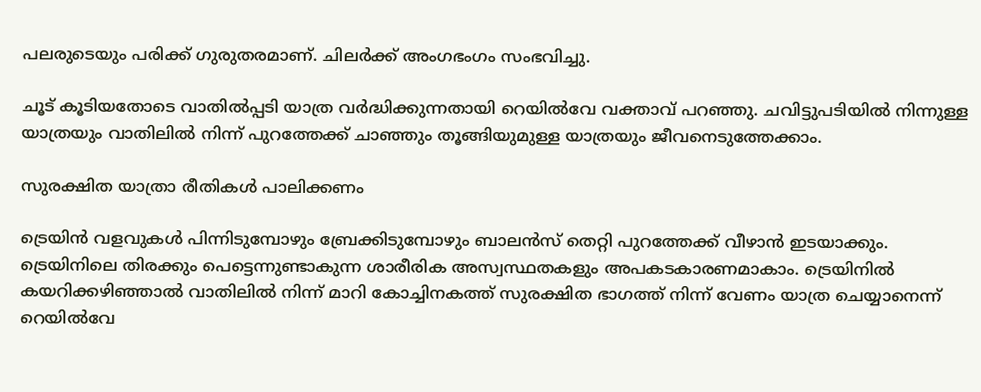പലരുടെയും പരിക്ക് ഗുരുതരമാണ്. ചിലർക്ക് അംഗഭംഗം സംഭവിച്ചു.

ചൂട് കൂടിയതോടെ വാതിൽപ്പടി യാത്ര വർദ്ധിക്കുന്നതായി റെയിൽവേ വക്താവ് പറഞ്ഞു. ചവിട്ടുപടിയിൽ നിന്നുള്ള യാത്രയും വാതിലിൽ നിന്ന് പുറത്തേക്ക് ചാഞ്ഞും തൂങ്ങിയുമുള്ള യാത്രയും ജീവനെടുത്തേക്കാം.

സുരക്ഷിത യാത്രാ രീതികൾ പാലിക്കണം

ട്രെയിൻ വളവുകൾ പിന്നിടുമ്പോഴും ബ്രേക്കിടുമ്പോഴും ബാലൻസ് തെറ്റി പുറത്തേക്ക് വീഴാൻ ഇടയാക്കും. ട്രെയിനിലെ തിരക്കും പെട്ടെന്നുണ്ടാകുന്ന ശാരീരിക അസ്വസ്ഥതകളും അപകടകാരണമാകാം. ട്രെയിനിൽ കയറിക്കഴിഞ്ഞാൽ വാതിലിൽ നിന്ന് മാറി കോച്ചിനകത്ത് സുരക്ഷിത ഭാഗത്ത് നിന്ന് വേണം യാത്ര ചെയ്യാനെന്ന് റെയിൽവേ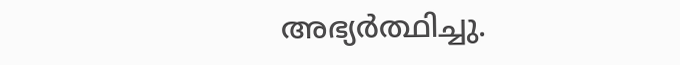അഭ്യർത്ഥിച്ചു.